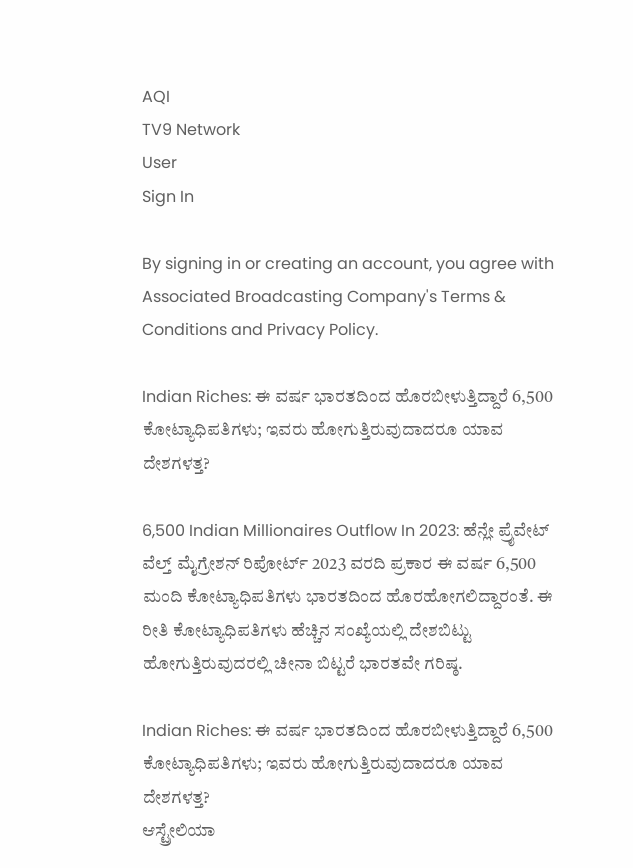AQI
TV9 Network
User
Sign In

By signing in or creating an account, you agree with Associated Broadcasting Company's Terms & Conditions and Privacy Policy.

Indian Riches: ಈ ವರ್ಷ ಭಾರತದಿಂದ ಹೊರಬೀಳುತ್ತಿದ್ದಾರೆ 6,500 ಕೋಟ್ಯಾಧಿಪತಿಗಳು; ಇವರು ಹೋಗುತ್ತಿರುವುದಾದರೂ ಯಾವ ದೇಶಗಳತ್ತ?

6,500 Indian Millionaires Outflow In 2023: ಹೆನ್ಲೇ ಪ್ರೈವೇಟ್ ವೆಲ್ತ್ ಮೈಗ್ರೇಶನ್ ರಿಪೋರ್ಟ್ 2023 ವರದಿ ಪ್ರಕಾರ ಈ ವರ್ಷ 6,500 ಮಂದಿ ಕೋಟ್ಯಾಧಿಪತಿಗಳು ಭಾರತದಿಂದ ಹೊರಹೋಗಲಿದ್ದಾರಂತೆ. ಈ ರೀತಿ ಕೋಟ್ಯಾಧಿಪತಿಗಳು ಹೆಚ್ಚಿನ ಸಂಖ್ಯೆಯಲ್ಲಿ ದೇಶಬಿಟ್ಟು ಹೋಗುತ್ತಿರುವುದರಲ್ಲಿ ಚೀನಾ ಬಿಟ್ಟರೆ ಭಾರತವೇ ಗರಿಷ್ಠ.

Indian Riches: ಈ ವರ್ಷ ಭಾರತದಿಂದ ಹೊರಬೀಳುತ್ತಿದ್ದಾರೆ 6,500 ಕೋಟ್ಯಾಧಿಪತಿಗಳು; ಇವರು ಹೋಗುತ್ತಿರುವುದಾದರೂ ಯಾವ ದೇಶಗಳತ್ತ?
ಆಸ್ಟ್ರೇಲಿಯಾ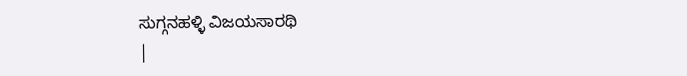ಸುಗ್ಗನಹಳ್ಳಿ ವಿಜಯಸಾರಥಿ
|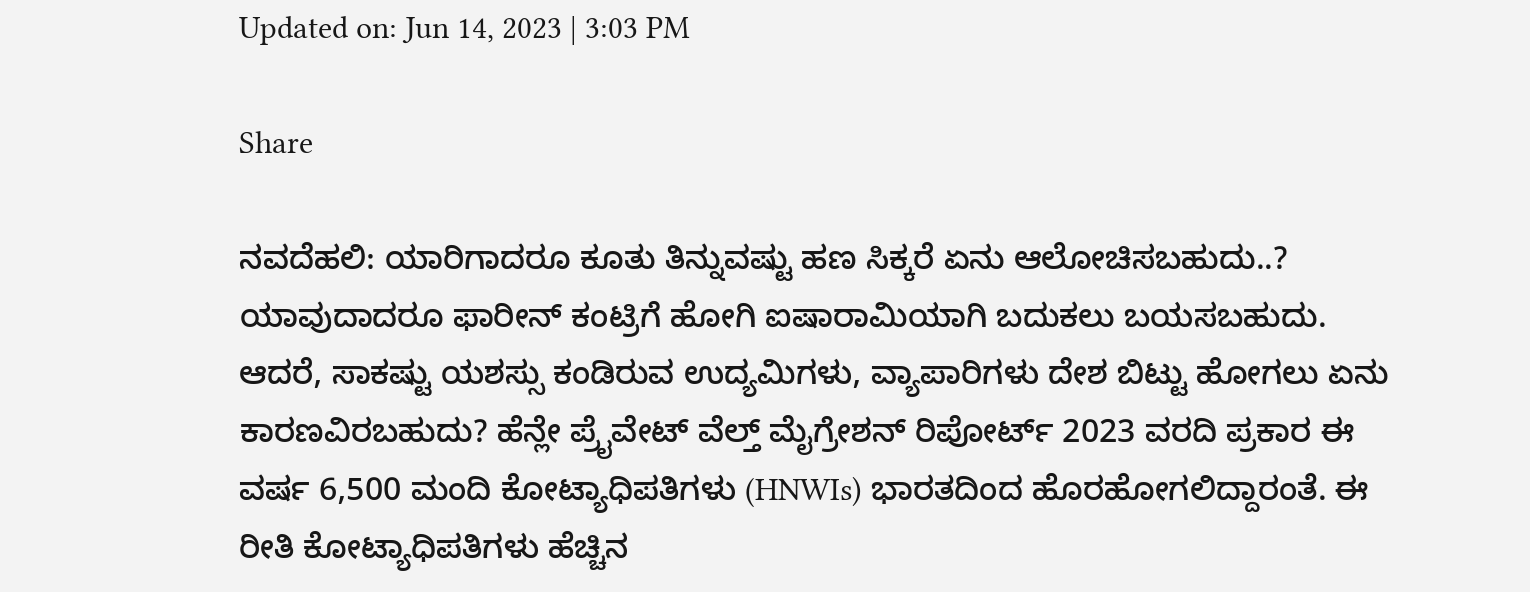Updated on: Jun 14, 2023 | 3:03 PM

Share

ನವದೆಹಲಿ: ಯಾರಿಗಾದರೂ ಕೂತು ತಿನ್ನುವಷ್ಟು ಹಣ ಸಿಕ್ಕರೆ ಏನು ಆಲೋಚಿಸಬಹುದು..? ಯಾವುದಾದರೂ ಫಾರೀನ್ ಕಂಟ್ರಿಗೆ ಹೋಗಿ ಐಷಾರಾಮಿಯಾಗಿ ಬದುಕಲು ಬಯಸಬಹುದು. ಆದರೆ, ಸಾಕಷ್ಟು ಯಶಸ್ಸು ಕಂಡಿರುವ ಉದ್ಯಮಿಗಳು, ವ್ಯಾಪಾರಿಗಳು ದೇಶ ಬಿಟ್ಟು ಹೋಗಲು ಏನು ಕಾರಣವಿರಬಹುದು? ಹೆನ್ಲೇ ಪ್ರೈವೇಟ್ ವೆಲ್ತ್ ಮೈಗ್ರೇಶನ್ ರಿಪೋರ್ಟ್ 2023 ವರದಿ ಪ್ರಕಾರ ಈ ವರ್ಷ 6,500 ಮಂದಿ ಕೋಟ್ಯಾಧಿಪತಿಗಳು (HNWIs) ಭಾರತದಿಂದ ಹೊರಹೋಗಲಿದ್ದಾರಂತೆ. ಈ ರೀತಿ ಕೋಟ್ಯಾಧಿಪತಿಗಳು ಹೆಚ್ಚಿನ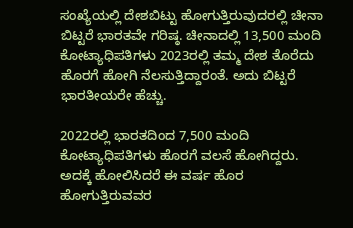ಸಂಖ್ಯೆಯಲ್ಲಿ ದೇಶಬಿಟ್ಟು ಹೋಗುತ್ತಿರುವುದರಲ್ಲಿ ಚೀನಾ ಬಿಟ್ಟರೆ ಭಾರತವೇ ಗರಿಷ್ಠ. ಚೀನಾದಲ್ಲಿ 13,500 ಮಂದಿ ಕೋಟ್ಯಾಧಿಪತಿಗಳು 2023ರಲ್ಲಿ ತಮ್ಮ ದೇಶ ತೊರೆದು ಹೊರಗೆ ಹೋಗಿ ನೆಲಸುತ್ತಿದ್ದಾರಂತೆ. ಅದು ಬಿಟ್ಟರೆ ಭಾರತೀಯರೇ ಹೆಚ್ಚು.

2022ರಲ್ಲಿ ಭಾರತದಿಂದ 7,500 ಮಂದಿ ಕೋಟ್ಯಾಧಿಪತಿಗಳು ಹೊರಗೆ ವಲಸೆ ಹೋಗಿದ್ದರು. ಅದಕ್ಕೆ ಹೋಲಿಸಿದರೆ ಈ ವರ್ಷ ಹೊರ ಹೋಗುತ್ತಿರುವವರ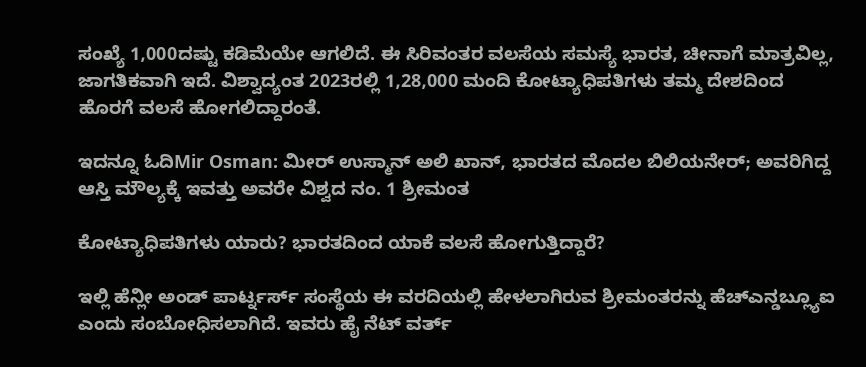ಸಂಖ್ಯೆ 1,000ದಷ್ಟು ಕಡಿಮೆಯೇ ಆಗಲಿದೆ. ಈ ಸಿರಿವಂತರ ವಲಸೆಯ ಸಮಸ್ಯೆ ಭಾರತ, ಚೀನಾಗೆ ಮಾತ್ರವಿಲ್ಲ, ಜಾಗತಿಕವಾಗಿ ಇದೆ. ವಿಶ್ವಾದ್ಯಂತ 2023ರಲ್ಲಿ 1,28,000 ಮಂದಿ ಕೋಟ್ಯಾಧಿಪತಿಗಳು ತಮ್ಮ ದೇಶದಿಂದ ಹೊರಗೆ ವಲಸೆ ಹೋಗಲಿದ್ದಾರಂತೆ.

ಇದನ್ನೂ ಓದಿMir Osman: ಮೀರ್ ಉಸ್ಮಾನ್ ಅಲಿ ಖಾನ್, ಭಾರತದ ಮೊದಲ ಬಿಲಿಯನೇರ್; ಅವರಿಗಿದ್ದ ಆಸ್ತಿ ಮೌಲ್ಯಕ್ಕೆ ಇವತ್ತು ಅವರೇ ವಿಶ್ವದ ನಂ. 1 ಶ್ರೀಮಂತ

ಕೋಟ್ಯಾಧಿಪತಿಗಳು ಯಾರು? ಭಾರತದಿಂದ ಯಾಕೆ ವಲಸೆ ಹೋಗುತ್ತಿದ್ದಾರೆ?

ಇಲ್ಲಿ ಹೆನ್ಲೀ ಅಂಡ್ ಪಾರ್ಟ್ನರ್ಸ್ ಸಂಸ್ಥೆಯ ಈ ವರದಿಯಲ್ಲಿ ಹೇಳಲಾಗಿರುವ ಶ್ರೀಮಂತರನ್ನು ಹೆಚ್ಎನ್ಡಬ್ಲ್ಯೂಐ ಎಂದು ಸಂಬೋಧಿಸಲಾಗಿದೆ. ಇವರು ಹೈ ನೆಟ್ ವರ್ತ್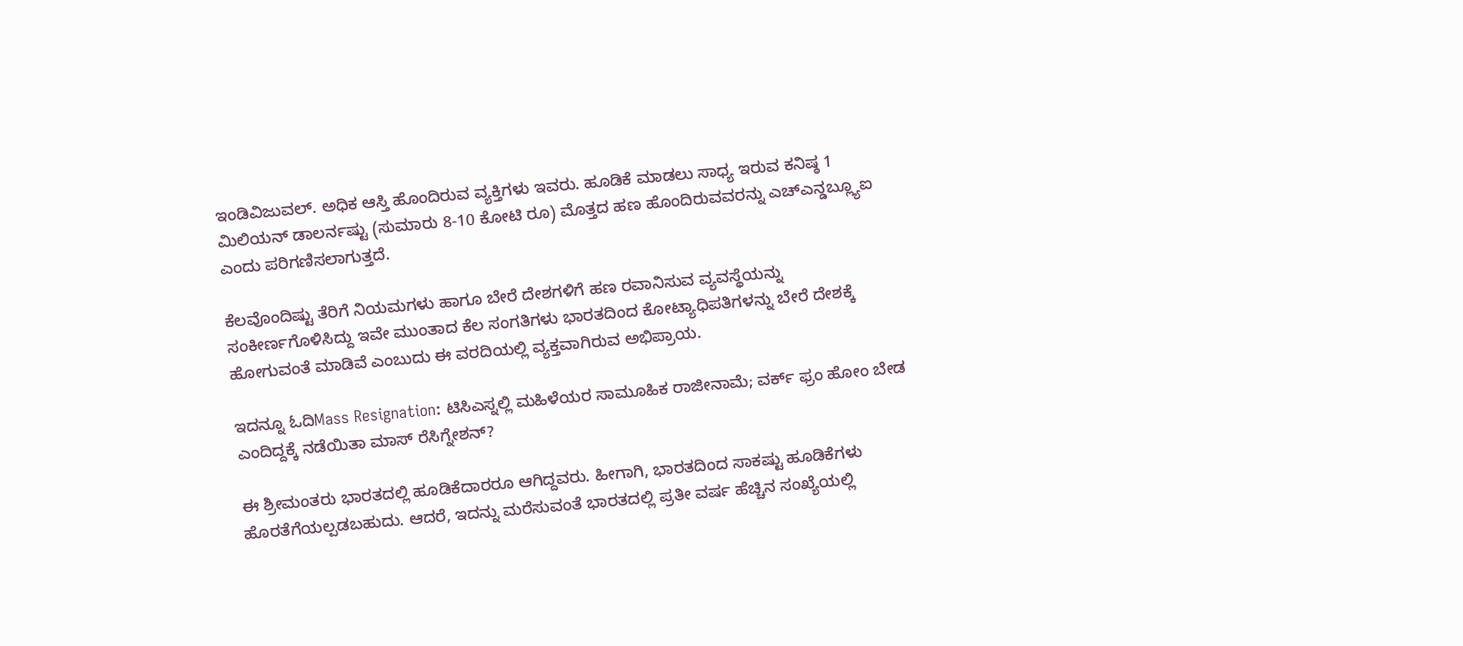ಇಂಡಿವಿಜುವಲ್. ಅಧಿಕ ಆಸ್ತಿ ಹೊಂದಿರುವ ವ್ಯಕ್ತಿಗಳು ಇವರು. ಹೂಡಿಕೆ ಮಾಡಲು ಸಾಧ್ಯ ಇರುವ ಕನಿಷ್ಠ 1 ಮಿಲಿಯನ್ ಡಾಲರ್ನಷ್ಟು (ಸುಮಾರು 8-10 ಕೋಟಿ ರೂ) ಮೊತ್ತದ ಹಣ ಹೊಂದಿರುವವರನ್ನು ಎಚ್ಎನ್ಡಬ್ಲ್ಯೂಐ ಎಂದು ಪರಿಗಣಿಸಲಾಗುತ್ತದೆ.

ಕೆಲವೊಂದಿಷ್ಟು ತೆರಿಗೆ ನಿಯಮಗಳು ಹಾಗೂ ಬೇರೆ ದೇಶಗಳಿಗೆ ಹಣ ರವಾನಿಸುವ ವ್ಯವಸ್ಥೆಯನ್ನು ಸಂಕೀರ್ಣಗೊಳಿಸಿದ್ದು ಇವೇ ಮುಂತಾದ ಕೆಲ ಸಂಗತಿಗಳು ಭಾರತದಿಂದ ಕೋಟ್ಯಾಧಿಪತಿಗಳನ್ನು ಬೇರೆ ದೇಶಕ್ಕೆ ಹೋಗುವಂತೆ ಮಾಡಿವೆ ಎಂಬುದು ಈ ವರದಿಯಲ್ಲಿ ವ್ಯಕ್ತವಾಗಿರುವ ಅಭಿಪ್ರಾಯ.

ಇದನ್ನೂ ಓದಿMass Resignation: ಟಿಸಿಎಸ್ನಲ್ಲಿ ಮಹಿಳೆಯರ ಸಾಮೂಹಿಕ ರಾಜೀನಾಮೆ; ವರ್ಕ್ ಫ್ರಂ ಹೋಂ ಬೇಡ ಎಂದಿದ್ದಕ್ಕೆ ನಡೆಯಿತಾ ಮಾಸ್ ರೆಸಿಗ್ನೇಶನ್?

ಈ ಶ್ರೀಮಂತರು ಭಾರತದಲ್ಲಿ ಹೂಡಿಕೆದಾರರೂ ಆಗಿದ್ದವರು. ಹೀಗಾಗಿ, ಭಾರತದಿಂದ ಸಾಕಷ್ಟು ಹೂಡಿಕೆಗಳು ಹೊರತೆಗೆಯಲ್ಪಡಬಹುದು. ಆದರೆ, ಇದನ್ನು ಮರೆಸುವಂತೆ ಭಾರತದಲ್ಲಿ ಪ್ರತೀ ವರ್ಷ ಹೆಚ್ಚಿನ ಸಂಖ್ಯೆಯಲ್ಲಿ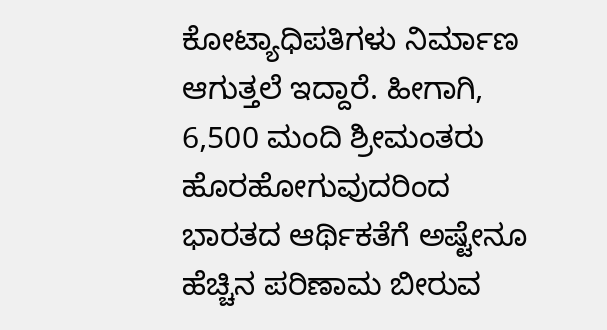ಕೋಟ್ಯಾಧಿಪತಿಗಳು ನಿರ್ಮಾಣ ಆಗುತ್ತಲೆ ಇದ್ದಾರೆ. ಹೀಗಾಗಿ, 6,500 ಮಂದಿ ಶ್ರೀಮಂತರು ಹೊರಹೋಗುವುದರಿಂದ ಭಾರತದ ಆರ್ಥಿಕತೆಗೆ ಅಷ್ಟೇನೂ ಹೆಚ್ಚಿನ ಪರಿಣಾಮ ಬೀರುವ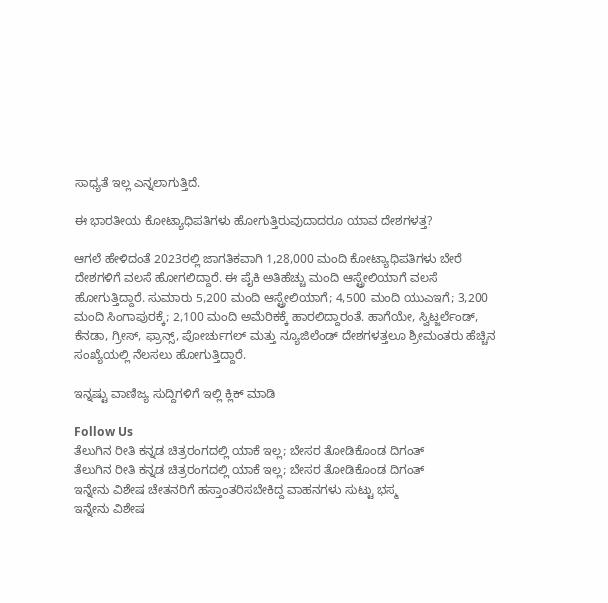ಸಾಧ್ಯತೆ ಇಲ್ಲ ಎನ್ನಲಾಗುತ್ತಿದೆ.

ಈ ಭಾರತೀಯ ಕೋಟ್ಯಾಧಿಪತಿಗಳು ಹೋಗುತ್ತಿರುವುದಾದರೂ ಯಾವ ದೇಶಗಳತ್ತ?

ಆಗಲೆ ಹೇಳಿದಂತೆ 2023ರಲ್ಲಿ ಜಾಗತಿಕವಾಗಿ 1,28,000 ಮಂದಿ ಕೋಟ್ಯಾಧಿಪತಿಗಳು ಬೇರೆ ದೇಶಗಳಿಗೆ ವಲಸೆ ಹೋಗಲಿದ್ದಾರೆ. ಈ ಪೈಕಿ ಅತಿಹೆಚ್ಚು ಮಂದಿ ಆಸ್ಟ್ರೇಲಿಯಾಗೆ ವಲಸೆ ಹೋಗುತ್ತಿದ್ದಾರೆ. ಸುಮಾರು 5,200 ಮಂದಿ ಆಸ್ಟ್ರೇಲಿಯಾಗೆ; 4,500 ಮಂದಿ ಯುಎಇಗೆ; 3,200 ಮಂದಿ ಸಿಂಗಾಪುರಕ್ಕೆ; 2,100 ಮಂದಿ ಅಮೆರಿಕಕ್ಕೆ ಹಾರಲಿದ್ದಾರಂತೆ. ಹಾಗೆಯೇ, ಸ್ವಿಟ್ಜರ್ಲೆಂಡ್, ಕೆನಡಾ, ಗ್ರೀಸ್, ಫ್ರಾನ್ಸ್, ಪೋರ್ಚುಗಲ್ ಮತ್ತು ನ್ಯೂಜಿಲೆಂಡ್ ದೇಶಗಳತ್ತಲೂ ಶ್ರೀಮಂತರು ಹೆಚ್ಚಿನ ಸಂಖ್ಯೆಯಲ್ಲಿ ನೆಲಸಲು ಹೋಗುತ್ತಿದ್ದಾರೆ.

ಇನ್ನಷ್ಟು ವಾಣಿಜ್ಯ ಸುದ್ದಿಗಳಿಗೆ ಇಲ್ಲಿ ಕ್ಲಿಕ್ ಮಾಡಿ

Follow Us
ತೆಲುಗಿನ ರೀತಿ ಕನ್ನಡ ಚಿತ್ರರಂಗದಲ್ಲಿ ಯಾಕೆ ಇಲ್ಲ; ಬೇಸರ ತೋಡಿಕೊಂಡ ದಿಗಂತ್
ತೆಲುಗಿನ ರೀತಿ ಕನ್ನಡ ಚಿತ್ರರಂಗದಲ್ಲಿ ಯಾಕೆ ಇಲ್ಲ; ಬೇಸರ ತೋಡಿಕೊಂಡ ದಿಗಂತ್
ಇನ್ನೇನು ವಿಶೇಷ ಚೇತನರಿಗೆ ಹಸ್ತಾಂತರಿಸಬೇಕಿದ್ದ ವಾಹನಗಳು ಸುಟ್ಟು ಭಸ್ಮ
ಇನ್ನೇನು ವಿಶೇಷ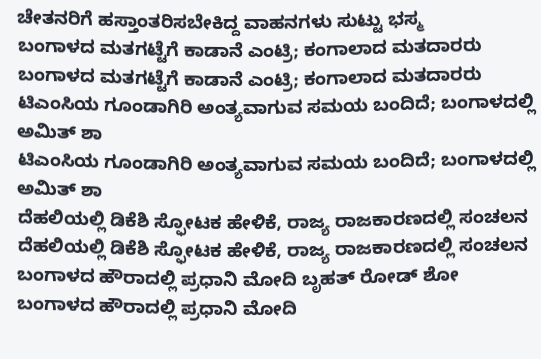ಚೇತನರಿಗೆ ಹಸ್ತಾಂತರಿಸಬೇಕಿದ್ದ ವಾಹನಗಳು ಸುಟ್ಟು ಭಸ್ಮ
ಬಂಗಾಳದ ಮತಗಟ್ಟೆಗೆ ಕಾಡಾನೆ ಎಂಟ್ರಿ; ಕಂಗಾಲಾದ ಮತದಾರರು
ಬಂಗಾಳದ ಮತಗಟ್ಟೆಗೆ ಕಾಡಾನೆ ಎಂಟ್ರಿ; ಕಂಗಾಲಾದ ಮತದಾರರು
ಟಿಎಂಸಿಯ ಗೂಂಡಾಗಿರಿ ಅಂತ್ಯವಾಗುವ ಸಮಯ ಬಂದಿದೆ; ಬಂಗಾಳದಲ್ಲಿ ಅಮಿತ್ ಶಾ
ಟಿಎಂಸಿಯ ಗೂಂಡಾಗಿರಿ ಅಂತ್ಯವಾಗುವ ಸಮಯ ಬಂದಿದೆ; ಬಂಗಾಳದಲ್ಲಿ ಅಮಿತ್ ಶಾ
ದೆಹಲಿಯಲ್ಲಿ ಡಿಕೆಶಿ ಸ್ಫೋಟಕ ಹೇಳಿಕೆ, ರಾಜ್ಯ ರಾಜಕಾರಣದಲ್ಲಿ ಸಂಚಲನ
ದೆಹಲಿಯಲ್ಲಿ ಡಿಕೆಶಿ ಸ್ಫೋಟಕ ಹೇಳಿಕೆ, ರಾಜ್ಯ ರಾಜಕಾರಣದಲ್ಲಿ ಸಂಚಲನ
ಬಂಗಾಳದ ಹೌರಾದಲ್ಲಿ ಪ್ರಧಾನಿ ಮೋದಿ ಬೃಹತ್ ರೋಡ್ ಶೋ
ಬಂಗಾಳದ ಹೌರಾದಲ್ಲಿ ಪ್ರಧಾನಿ ಮೋದಿ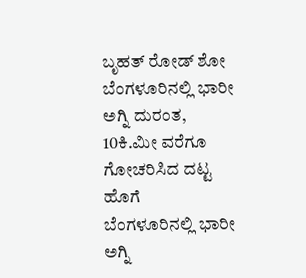ಬೃಹತ್ ರೋಡ್ ಶೋ
ಬೆಂಗಳೂರಿನಲ್ಲಿ ಭಾರೀ ಅಗ್ನಿ ದುರಂತ, 10ಕಿ.ಮೀ ವರೆಗೂ ಗೋಚರಿಸಿದ ದಟ್ಟ ಹೊಗೆ
ಬೆಂಗಳೂರಿನಲ್ಲಿ ಭಾರೀ ಅಗ್ನಿ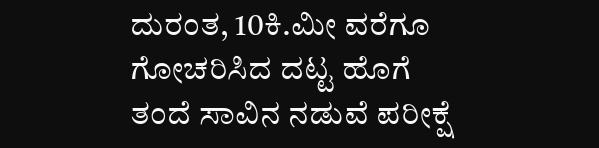ದುರಂತ, 10ಕಿ.ಮೀ ವರೆಗೂ ಗೋಚರಿಸಿದ ದಟ್ಟ ಹೊಗೆ
ತಂದೆ ಸಾವಿನ ನಡುವೆ ಪರೀಕ್ಷೆ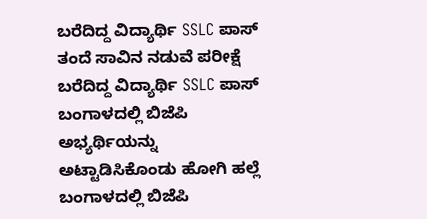ಬರೆದಿದ್ದ ವಿದ್ಯಾರ್ಥಿ SSLC ಪಾಸ್
ತಂದೆ ಸಾವಿನ ನಡುವೆ ಪರೀಕ್ಷೆ ಬರೆದಿದ್ದ ವಿದ್ಯಾರ್ಥಿ SSLC ಪಾಸ್
ಬಂಗಾಳದಲ್ಲಿ ಬಿಜೆಪಿ ಅಭ್ಯರ್ಥಿಯನ್ನು ಅಟ್ಟಾಡಿಸಿಕೊಂಡು ಹೋಗಿ ಹಲ್ಲೆ
ಬಂಗಾಳದಲ್ಲಿ ಬಿಜೆಪಿ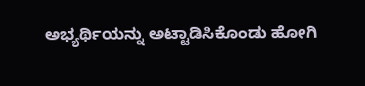ಅಭ್ಯರ್ಥಿಯನ್ನು ಅಟ್ಟಾಡಿಸಿಕೊಂಡು ಹೋಗಿ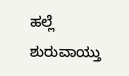ಹಲ್ಲೆ
ಶುರುವಾಯ್ತು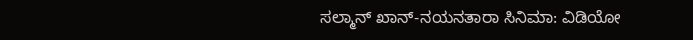ಸಲ್ಮಾನ್ ಖಾನ್-ನಯನತಾರಾ ಸಿನಿಮಾ: ವಿಡಿಯೋ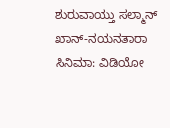ಶುರುವಾಯ್ತು ಸಲ್ಮಾನ್ ಖಾನ್-ನಯನತಾರಾ ಸಿನಿಮಾ: ವಿಡಿಯೋ